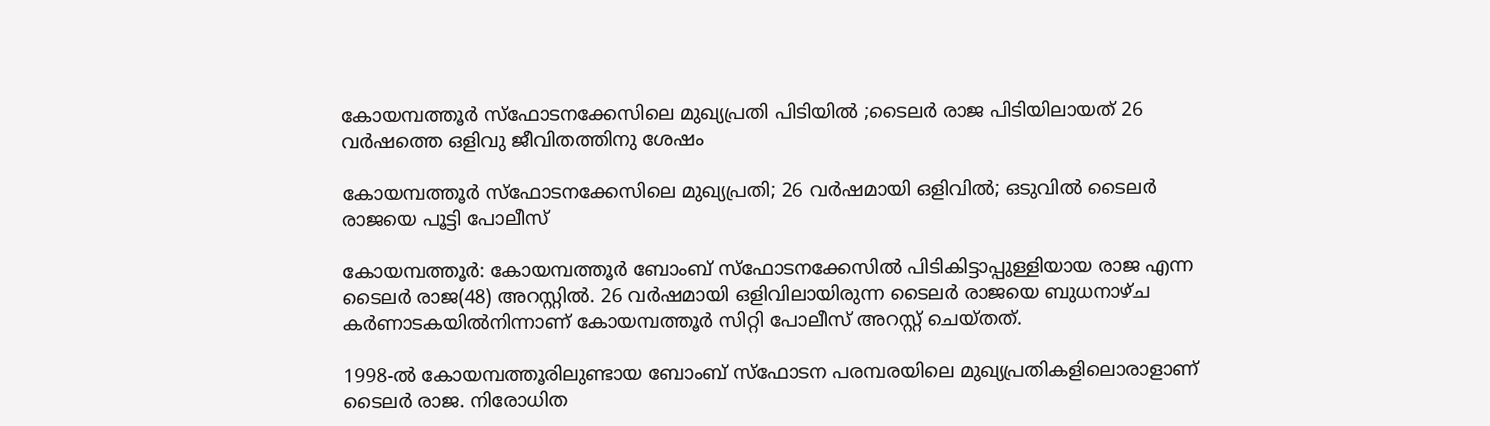കോയമ്പത്തൂർ സ്‌ഫോടനക്കേസിലെ മുഖ്യപ്രതി പിടിയിൽ ;ടൈലര്‍ രാജ പിടിയിലായത് 26 വർഷത്തെ ഒളിവു ജീവിതത്തിനു ശേഷം

കോയമ്പത്തൂർ സ്‌ഫോടനക്കേസിലെ മുഖ്യപ്രതി; 26 വർഷമായി ഒളിവില്‍; ഒടുവില്‍ ടൈലര്‍ രാജയെ പൂട്ടി പോലീസ്

കോയമ്പത്തൂര്‍: കോയമ്പത്തൂര്‍ ബോംബ് സ്‌ഫോടനക്കേസില്‍ പിടികിട്ടാപ്പുള്ളിയായ രാജ എന്ന ടൈലര്‍ രാജ(48) അറസ്റ്റില്‍. 26 വര്‍ഷമായി ഒളിവിലായിരുന്ന ടൈലര്‍ രാജയെ ബുധനാഴ്ച കര്‍ണാടകയില്‍നിന്നാണ് കോയമ്പത്തൂര്‍ സിറ്റി പോലീസ് അറസ്റ്റ് ചെയ്തത്.

1998-ല്‍ കോയമ്പത്തൂരിലുണ്ടായ ബോംബ് സ്‌ഫോടന പരമ്പരയിലെ മുഖ്യപ്രതികളിലൊരാളാണ് ടൈലര്‍ രാജ. നിരോധിത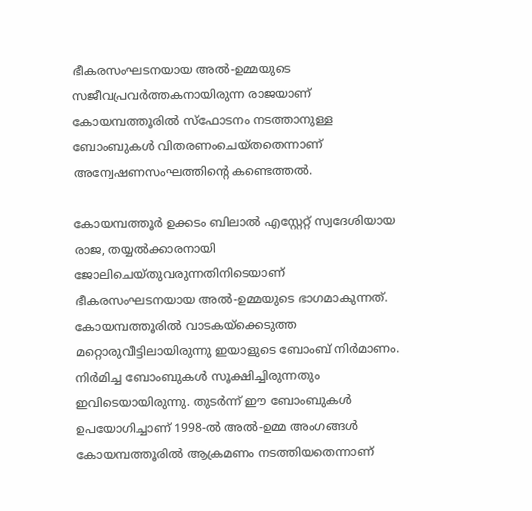ഭീകരസംഘടനയായ അല്‍-ഉമ്മയുടെ സജീവപ്രവര്‍ത്തകനായിരുന്ന രാജയാണ് കോയമ്പത്തൂരില്‍ സ്‌ഫോടനം നടത്താനുള്ള ബോംബുകള്‍ വിതരണംചെയ്തതെന്നാണ് അന്വേഷണസംഘത്തിന്റെ കണ്ടെത്തല്‍.

കോയമ്പത്തൂര്‍ ഉക്കടം ബിലാല്‍ എസ്റ്റേറ്റ് സ്വദേശിയായ രാജ, തയ്യൽക്കാരനായി ജോലിചെയ്തുവരുന്നതിനിടെയാണ് ഭീകരസംഘടനയായ അല്‍-ഉമ്മയുടെ ഭാഗമാകുന്നത്. കോയമ്പത്തൂരില്‍ വാടകയ്‌ക്കെടുത്ത മറ്റൊരുവീട്ടിലായിരുന്നു ഇയാളുടെ ബോംബ് നിര്‍മാണം. നിര്‍മിച്ച ബോംബുകള്‍ സൂക്ഷിച്ചിരുന്നതും ഇവിടെയായിരുന്നു. തുടര്‍ന്ന് ഈ ബോംബുകള്‍ ഉപയോഗിച്ചാണ് 1998-ല്‍ അല്‍-ഉമ്മ അംഗങ്ങള്‍ കോയമ്പത്തൂരില്‍ ആക്രമണം നടത്തിയതെന്നാണ്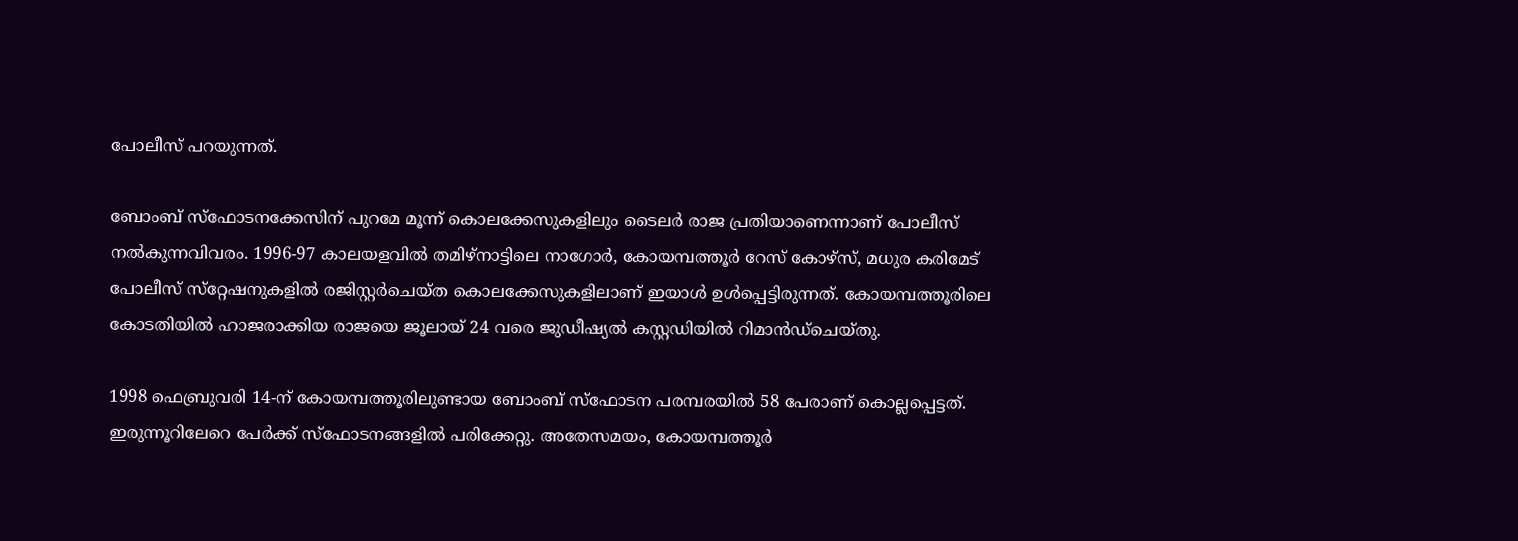പോലീസ് പറയുന്നത്.

ബോംബ് സ്‌ഫോടനക്കേസിന് പുറമേ മൂന്ന് കൊലക്കേസുകളിലും ടൈലര്‍ രാജ പ്രതിയാണെന്നാണ് പോലീസ് നല്‍കുന്നവിവരം. 1996-97 കാലയളവില്‍ തമിഴ്‌നാട്ടിലെ നാഗോര്‍, കോയമ്പത്തൂര്‍ റേസ് കോഴ്‌സ്, മധുര കരിമേട് പോലീസ് സ്‌റ്റേഷനുകളില്‍ രജിസ്റ്റര്‍ചെയ്ത കൊലക്കേസുകളിലാണ് ഇയാള്‍ ഉള്‍പ്പെട്ടിരുന്നത്. കോയമ്പത്തൂരിലെ കോടതിയില്‍ ഹാജരാക്കിയ രാജയെ ജൂലായ് 24 വരെ ജുഡീഷ്യല്‍ കസ്റ്റഡിയില്‍ റിമാന്‍ഡ്‌ചെയ്തു.

1998 ഫെബ്രുവരി 14-ന് കോയമ്പത്തൂരിലുണ്ടായ ബോംബ് സ്‌ഫോടന പരമ്പരയില്‍ 58 പേരാണ് കൊല്ലപ്പെട്ടത്. ഇരുന്നൂറിലേറെ പേര്‍ക്ക് സ്‌ഫോടനങ്ങളില്‍ പരിക്കേറ്റു. അതേസമയം, കോയമ്പത്തൂര്‍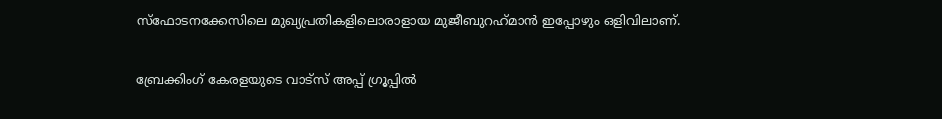സ്‌ഫോടനക്കേസിലെ മുഖ്യപ്രതികളിലൊരാളായ മുജീബുറഹ്‌മാന്‍ ഇപ്പോഴും ഒളിവിലാണ്.

ബ്രേക്കിംഗ് കേരളയുടെ വാട്സ് അപ്പ് ഗ്രൂപ്പിൽ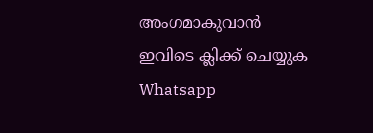അംഗമാകുവാൻ ഇവിടെ ക്ലിക്ക് ചെയ്യുക Whatsapp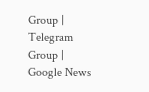Group | Telegram Group | Google News